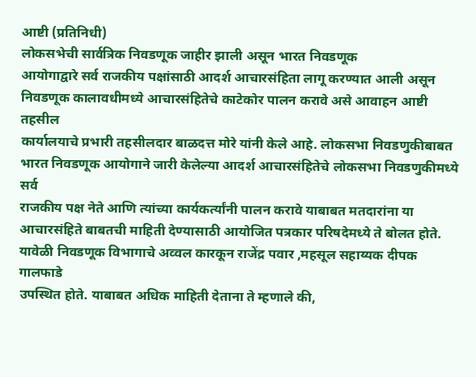आष्टी (प्रतिनिधी)
लोकसभेची सार्वत्रिक निवडणूक जाहीर झाली असून भारत निवडणूक
आयोगाद्वारे सर्व राजकीय पक्षांसाठी आदर्श आचारसंहिता लागू करण्यात आली असून
निवडणूक कालावधीमध्ये आचारसंहितेचे काटेकोर पालन करावे असे आवाहन आष्टी तहसील
कार्यालयाचे प्रभारी तहसीलदार बाळदत्त मोरे यांनी केले आहे. लोकसभा निवडणुकीबाबत
भारत निवडणूक आयोगाने जारी केलेल्या आदर्श आचारसंहितेचे लोकसभा निवडणुकीमध्ये सर्व
राजकीय पक्ष नेते आणि त्यांच्या कार्यकर्त्यांनी पालन करावे याबाबत मतदारांना या
आचारसंहिते बाबतची माहिती देण्यासाठी आयोजित पत्रकार परिषदेमध्ये ते बोलत होते.
यावेळी निवडणूक विभागाचे अव्वल कारकून राजेंद्र पवार ,महसूल सहाय्यक दीपक गालफाडे
उपस्थित होते. याबाबत अधिक माहिती देताना ते म्हणाले की,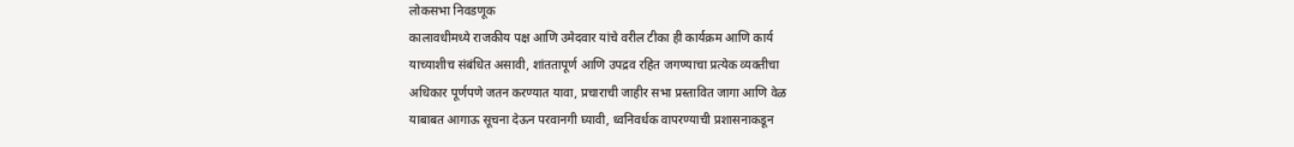लोकसभा निवडणूक
कालावधीमध्ये राजकीय पक्ष आणि उमेदवार यांचे वरील टीका ही कार्यक्रम आणि कार्य
याच्याशीच संबंधित असावी, शांततापूर्ण आणि उपद्रव रहित जगण्याचा प्रत्येक व्यक्तीचा
अधिकार पूर्णपणे जतन करण्यात यावा, प्रचाराची जाहीर सभा प्रस्तावित जागा आणि वेळ
याबाबत आगाऊ सूचना देऊन परवानगी घ्यावी, ध्वनिवर्धक वापरण्याची प्रशासनाकडून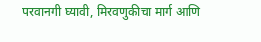परवानगी घ्यावी, मिरवणुकीचा मार्ग आणि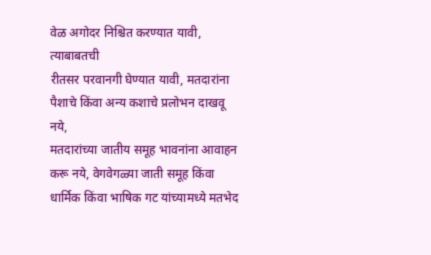वेळ अगोदर निश्चित करण्यात यावी, त्याबाबतची
रीतसर परवानगी घेण्यात यावी, मतदारांना पैशाचे किंवा अन्य कशाचे प्रलोभन दाखवू नये,
मतदारांच्या जातीय समूह भावनांना आवाहन करू नये, वेगवेगळ्या जाती समूह किंवा
धार्मिक किंवा भाषिक गट यांच्यामध्ये मतभेद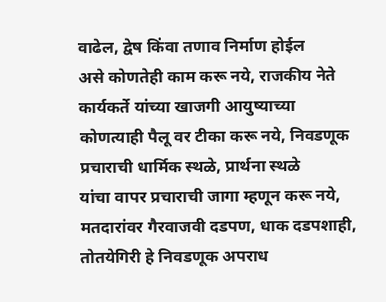वाढेल, द्वेष किंवा तणाव निर्माण होईल
असे कोणतेही काम करू नये, राजकीय नेते कार्यकर्ते यांच्या खाजगी आयुष्याच्या
कोणत्याही पैलू वर टीका करू नये, निवडणूक प्रचाराची धार्मिक स्थळे, प्रार्थना स्थळे
यांचा वापर प्रचाराची जागा म्हणून करू नये, मतदारांवर गैरवाजवी दडपण, धाक दडपशाही,
तोतयेगिरी हे निवडणूक अपराध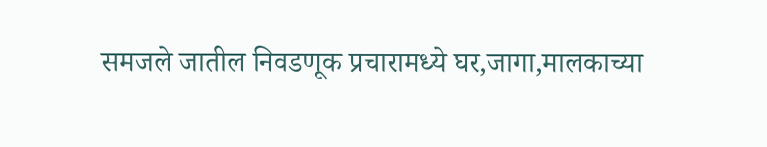समजले जातील निवडणूक प्रचारामध्ये घर,जागा,मालकाच्या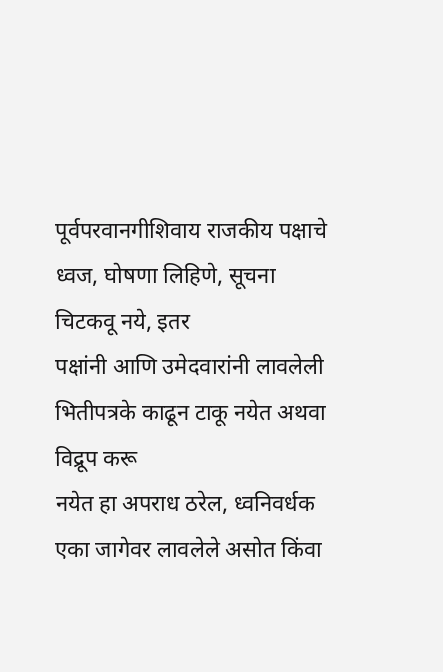पूर्वपरवानगीशिवाय राजकीय पक्षाचे ध्वज, घोषणा लिहिणे, सूचना चिटकवू नये, इतर
पक्षांनी आणि उमेदवारांनी लावलेली भितीपत्रके काढून टाकू नयेत अथवा विद्रूप करू
नयेत हा अपराध ठरेल, ध्वनिवर्धक एका जागेवर लावलेले असोत किंवा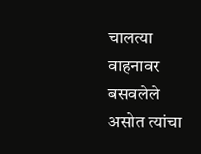चालत्या वाहनावर
बसवलेले असोत त्यांचा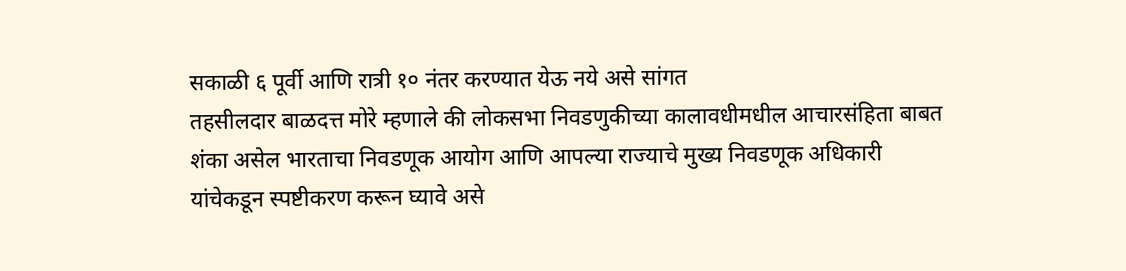सकाळी ६ पूर्वी आणि रात्री १० नंतर करण्यात येऊ नये असे सांगत
तहसीलदार बाळदत्त मोरे म्हणाले की लोकसभा निवडणुकीच्या कालावधीमधील आचारसंहिता बाबत
शंका असेल भारताचा निवडणूक आयोग आणि आपल्या राज्याचे मुख्य निवडणूक अधिकारी
यांचेकडून स्पष्टीकरण करून घ्यावे असे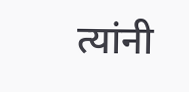त्यांनी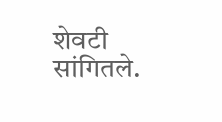शेवटी सांगितले.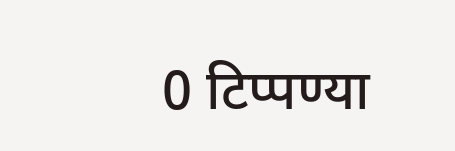0 टिप्पण्या